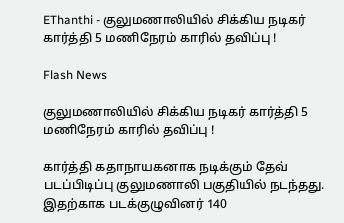EThanthi - குலுமணாலியில் சிக்கிய நடிகர் கார்த்தி 5 மணிநேரம் காரில் தவிப்பு !

Flash News

குலுமணாலியில் சிக்கிய நடிகர் கார்த்தி 5 மணிநேரம் காரில் தவிப்பு !

கார்த்தி கதாநாயகனாக நடிக்கும் தேவ் படப்பிடிப்பு குலுமணாலி பகுதியில் நடந்தது.
இதற்காக படக்குழுவினர் 140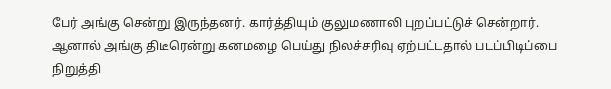பேர் அங்கு சென்று இருந்தனர். கார்த்தியும் குலுமணாலி புறப்பட்டுச் சென்றார்.
ஆனால் அங்கு திடீரென்று கனமழை பெய்து நிலச்சரிவு ஏற்பட்டதால் படப்பிடிப்பை நிறுத்தி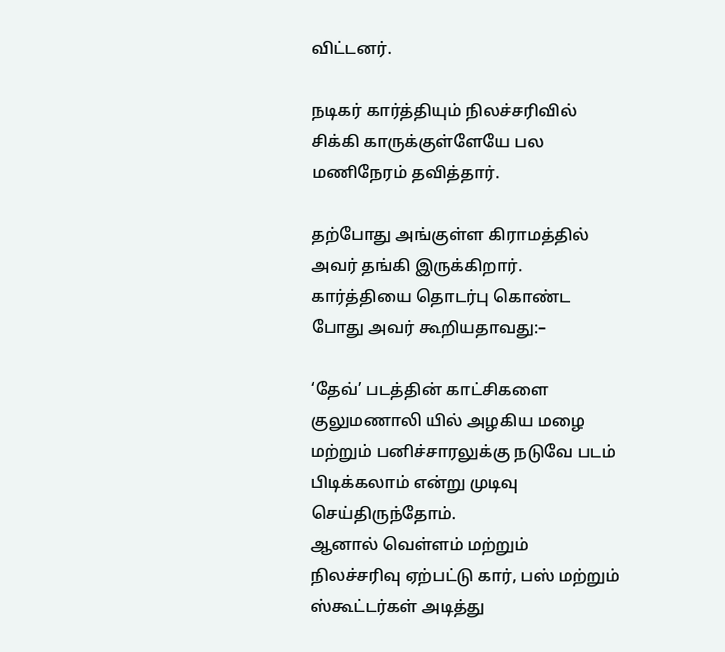விட்டனர்.

நடிகர் கார்த்தியும் நிலச்சரிவில் சிக்கி காருக்குள்ளேயே பல மணிநேரம் தவித்தார்.

தற்போது அங்குள்ள கிராமத்தில் அவர் தங்கி இருக்கிறார். கார்த்தியை தொடர்பு கொண்ட போது அவர் கூறியதாவது:–

‘தேவ்’ படத்தின் காட்சிகளை குலுமணாலி யில் அழகிய மழை மற்றும் பனிச்சாரலுக்கு நடுவே படம் பிடிக்கலாம் என்று முடிவு செய்திருந்தோம்.
ஆனால் வெள்ளம் மற்றும் நிலச்சரிவு ஏற்பட்டு கார், பஸ் மற்றும் ஸ்கூட்டர்கள் அடித்து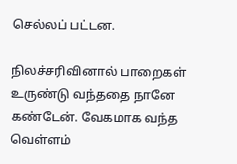செல்லப் பட்டன.

நிலச்சரிவினால் பாறைகள் உருண்டு வந்ததை நானே கண்டேன். வேகமாக வந்த வெள்ளம்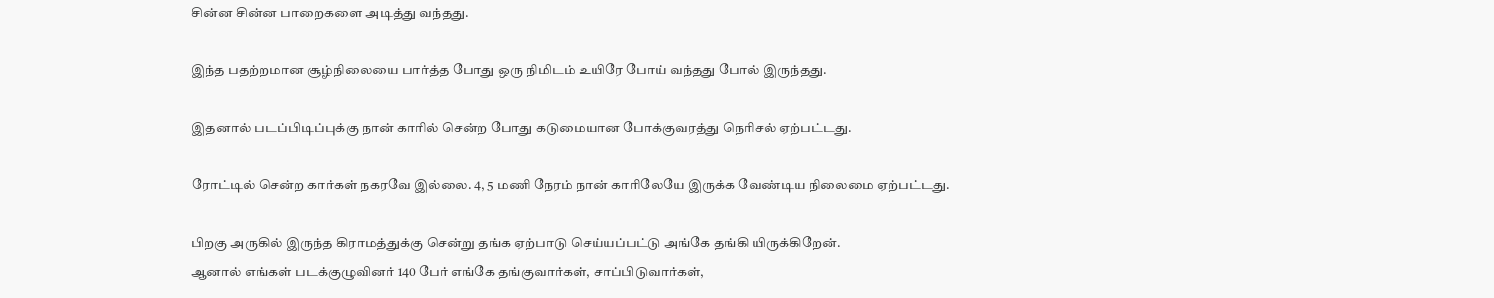சின்ன சின்ன பாறைகளை அடித்து வந்தது.

இந்த பதற்றமான சூழ்நிலையை பார்த்த போது ஒரு நிமிடம் உயிரே போய் வந்தது போல் இருந்தது.

இதனால் படப்பிடிப்புக்கு நான் காரில் சென்ற போது கடுமையான போக்குவரத்து நெரிசல் ஏற்பட்டது.

ரோட்டில் சென்ற கார்கள் நகரவே இல்லை. 4, 5 மணி நேரம் நான் காரிலேயே இருக்க வேண்டிய நிலைமை ஏற்பட்டது.

பிறகு அருகில் இருந்த கிராமத்துக்கு சென்று தங்க ஏற்பாடு செய்யப்பட்டு அங்கே தங்கி யிருக்கிறேன்.
ஆனால் எங்கள் படக்குழுவினர் 140 பேர் எங்கே தங்குவார்கள், சாப்பிடுவார்கள்,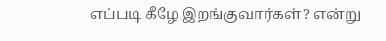எப்படி கீழே இறங்குவார்கள்? என்று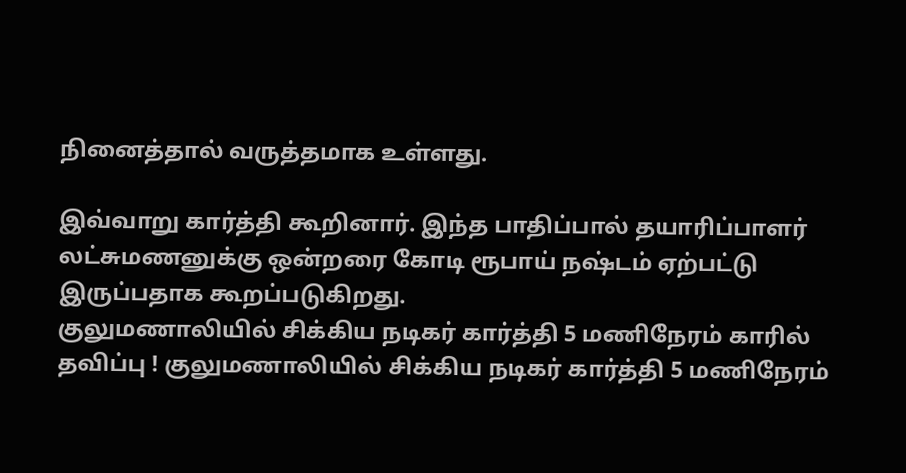நினைத்தால் வருத்தமாக உள்ளது.

இவ்வாறு கார்த்தி கூறினார். இந்த பாதிப்பால் தயாரிப்பாளர் லட்சுமணனுக்கு ஒன்றரை கோடி ரூபாய் நஷ்டம் ஏற்பட்டு இருப்பதாக கூறப்படுகிறது.
குலுமணாலியில் சிக்கிய நடிகர் கார்த்தி 5 மணிநேரம் காரில் தவிப்பு ! குலுமணாலியில் சிக்கிய நடிகர் கார்த்தி 5 மணிநேரம்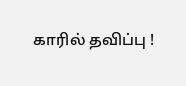காரில் தவிப்பு !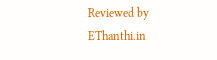Reviewed by EThanthi.in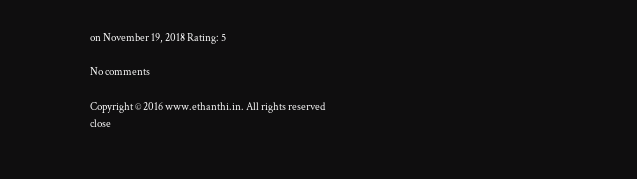on November 19, 2018 Rating: 5

No comments

Copyright © 2016 www.ethanthi.in. All rights reserved
close